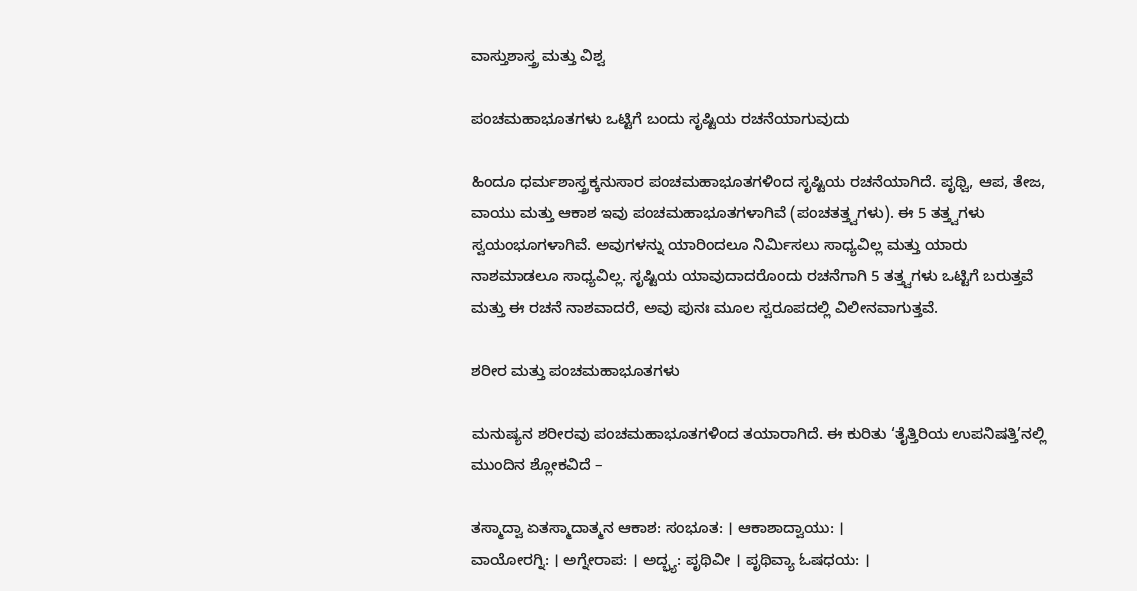ವಾಸ್ತುಶಾಸ್ತ್ರ ಮತ್ತು ವಿಶ್ವ

ಪಂಚಮಹಾಭೂತಗಳು ಒಟ್ಟಿಗೆ ಬಂದು ಸೃಷ್ಟಿಯ ರಚನೆಯಾಗುವುದು

ಹಿಂದೂ ಧರ್ಮಶಾಸ್ತ್ರಕ್ಕನುಸಾರ ಪಂಚಮಹಾಭೂತಗಳಿಂದ ಸೃಷ್ಟಿಯ ರಚನೆಯಾಗಿದೆ. ಪೃಥ್ವಿ, ಆಪ, ತೇಜ, ವಾಯು ಮತ್ತು ಆಕಾಶ ಇವು ಪಂಚಮಹಾಭೂತಗಳಾಗಿವೆ (ಪಂಚತತ್ತ್ವಗಳು). ಈ 5 ತತ್ತ್ವಗಳು ಸ್ವಯಂಭೂಗಳಾಗಿವೆ. ಅವುಗಳನ್ನು ಯಾರಿಂದಲೂ ನಿರ್ಮಿಸಲು ಸಾಧ್ಯವಿಲ್ಲ ಮತ್ತು ಯಾರು ನಾಶಮಾಡಲೂ ಸಾಧ್ಯವಿಲ್ಲ. ಸೃಷ್ಟಿಯ ಯಾವುದಾದರೊಂದು ರಚನೆಗಾಗಿ 5 ತತ್ತ್ವಗಳು ಒಟ್ಟಿಗೆ ಬರುತ್ತವೆ ಮತ್ತು ಈ ರಚನೆ ನಾಶವಾದರೆ, ಅವು ಪುನಃ ಮೂಲ ಸ್ವರೂಪದಲ್ಲಿ ವಿಲೀನವಾಗುತ್ತವೆ.

ಶರೀರ ಮತ್ತು ಪಂಚಮಹಾಭೂತಗಳು

ಮನುಷ್ಯನ ಶರೀರವು ಪಂಚಮಹಾಭೂತಗಳಿಂದ ತಯಾರಾಗಿದೆ. ಈ ಕುರಿತು ‘ತೈತ್ತಿರಿಯ ಉಪನಿಷತ್ತಿ’ನಲ್ಲಿ ಮುಂದಿನ ಶ್ಲೋಕವಿದೆ –

ತಸ್ಮಾದ್ವಾ ಏತಸ್ಮಾದಾತ್ಮನ ಆಕಾಶ: ಸಂಭೂತ: । ಆಕಾಶಾದ್ವಾಯು: ।
ವಾಯೋರಗ್ನಿ: । ಅಗ್ನೇರಾಪ: । ಅದ್ಭ್ಯ: ಪೃಥಿವೀ । ಪೃಥಿವ್ಯಾ ಓಷಧಯ: ।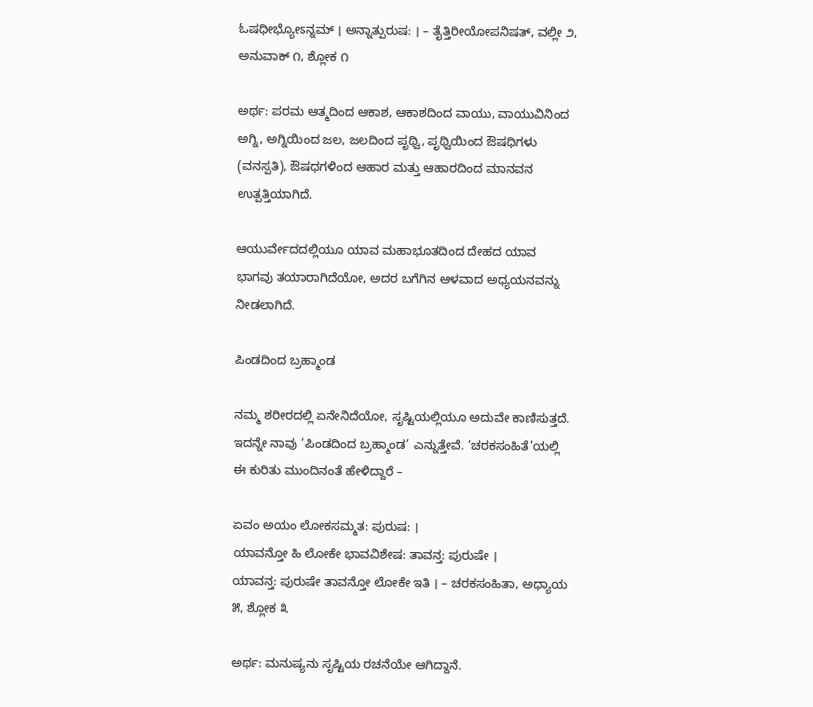ಓಷಧೀಭ್ಯೋಽನ್ನಮ್ । ಅನ್ನಾತ್ಪುರುಷ: । – ತೈತ್ತಿರೀಯೋಪನಿಷತ್, ವಲ್ಲೀ ೨, ಅನುವಾಕ್ ೧, ಶ್ಲೋಕ ೧

ಅರ್ಥ: ಪರಮ ಆತ್ಮದಿಂದ ಆಕಾಶ, ಆಕಾಶದಿಂದ ವಾಯು, ವಾಯುವಿನಿಂದ ಅಗ್ನಿ, ಅಗ್ನಿಯಿಂದ ಜಲ, ಜಲದಿಂದ ಪೃಥ್ವಿ, ಪೃಥ್ವಿಯಿಂದ ಔಷಧಿಗಳು (ವನಸ್ಪತಿ), ಔಷಧಗಳಿಂದ ಆಹಾರ ಮತ್ತು ಆಹಾರದಿಂದ ಮಾನವನ ಉತ್ಪತ್ತಿಯಾಗಿದೆ.

ಆಯುರ್ವೇದದಲ್ಲಿಯೂ ಯಾವ ಮಹಾಭೂತದಿಂದ ದೇಹದ ಯಾವ ಭಾಗವು ತಯಾರಾಗಿದೆಯೋ, ಅದರ ಬಗೆಗಿನ ಆಳವಾದ ಅಧ್ಯಯನವನ್ನು ನೀಡಲಾಗಿದೆ.

ಪಿಂಡದಿಂದ ಬ್ರಹ್ಮಾಂಡ

ನಮ್ಮ ಶರೀರದಲ್ಲಿ ಏನೇನಿದೆಯೋ, ಸೃಷ್ಟಿಯಲ್ಲಿಯೂ ಅದುವೇ ಕಾಣಿಸುತ್ತದೆ. ಇದನ್ನೇ ನಾವು ‘ಪಿಂಡದಿಂದ ಬ್ರಹ್ಮಾಂಡ’ ಎನ್ನುತ್ತೇವೆ. ‘ಚರಕಸಂಹಿತೆ’ಯಲ್ಲಿ ಈ ಕುರಿತು ಮುಂದಿನಂತೆ ಹೇಳಿದ್ದಾರೆ –

ಏವಂ ಅಯಂ ಲೋಕಸಮ್ಮತ: ಪುರುಷ: ।
ಯಾವನ್ತೋ ಹಿ ಲೋಕೇ ಭಾವವಿಶೇಷ: ತಾವನ್ತ: ಪುರುಷೇ ।
ಯಾವನ್ತ: ಪುರುಷೇ ತಾವನ್ತೋ ಲೋಕೇ ಇತಿ । – ಚರಕಸಂಹಿತಾ, ಅಧ್ಯಾಯ ೫, ಶ್ಲೋಕ ೩

ಅರ್ಥ: ಮನುಷ್ಯನು ಸೃಷ್ಟಿಯ ರಚನೆಯೇ ಆಗಿದ್ದಾನೆ.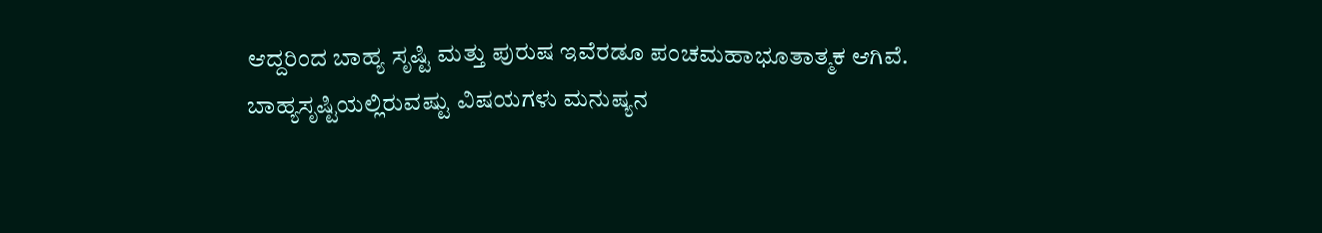ಆದ್ದರಿಂದ ಬಾಹ್ಯ ಸೃಷ್ಟಿ ಮತ್ತು ಪುರುಷ ಇವೆರಡೂ ಪಂಚಮಹಾಭೂತಾತ್ಮಕ ಆಗಿವೆ. ಬಾಹ್ಯಸೃಷ್ಟಿಯಲ್ಲಿರುವಷ್ಟು ವಿಷಯಗಳು ಮನುಷ್ಯನ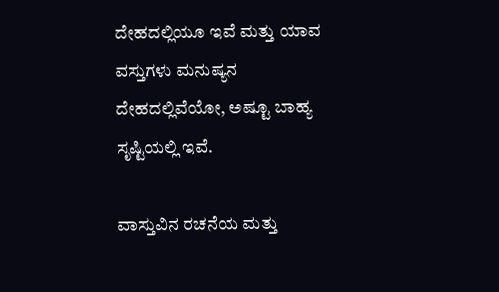ದೇಹದಲ್ಲಿಯೂ ಇವೆ ಮತ್ತು ಯಾವ ವಸ್ತುಗಳು ಮನುಷ್ಯನ ದೇಹದಲ್ಲಿವೆಯೋ, ಅಷ್ಟೂ ಬಾಹ್ಯ ಸೃಷ್ಟಿಯಲ್ಲಿ ಇವೆ.

ವಾಸ್ತುವಿನ ರಚನೆಯ ಮತ್ತು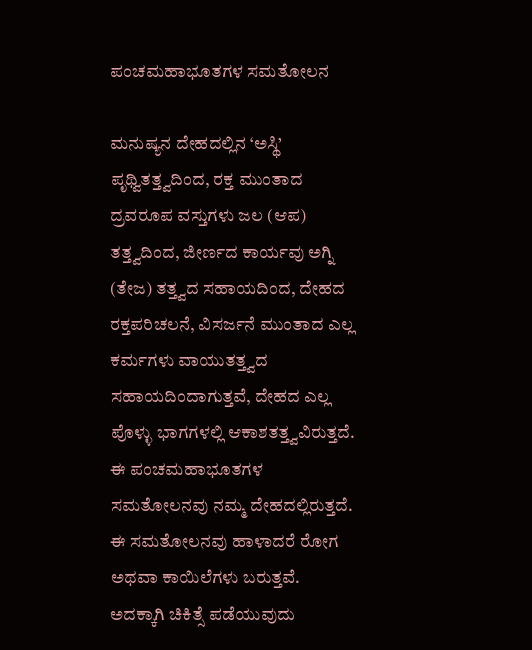ಪಂಚಮಹಾಭೂತಗಳ ಸಮತೋಲನ

ಮನುಷ್ಯನ ದೇಹದಲ್ಲಿನ ‘ಅಸ್ಥಿ’ ಪೃಥ್ವಿತತ್ತ್ವದಿಂದ, ರಕ್ತ ಮುಂತಾದ ದ್ರವರೂಪ ವಸ್ತುಗಳು ಜಲ (ಆಪ) ತತ್ತ್ವದಿಂದ, ಜೀರ್ಣದ ಕಾರ್ಯವು ಅಗ್ನಿ (ತೇಜ) ತತ್ತ್ವದ ಸಹಾಯದಿಂದ, ದೇಹದ ರಕ್ತಪರಿಚಲನೆ, ವಿಸರ್ಜನೆ ಮುಂತಾದ ಎಲ್ಲ ಕರ್ಮಗಳು ವಾಯುತತ್ತ್ವದ ಸಹಾಯದಿಂದಾಗುತ್ತವೆ, ದೇಹದ ಎಲ್ಲ ಪೊಳ್ಳು ಭಾಗಗಳಲ್ಲಿ ಆಕಾಶತತ್ತ್ವವಿರುತ್ತದೆ. ಈ ಪಂಚಮಹಾಭೂತಗಳ ಸಮತೋಲನವು ನಮ್ಮ ದೇಹದಲ್ಲಿರುತ್ತದೆ. ಈ ಸಮತೋಲನವು ಹಾಳಾದರೆ ರೋಗ ಅಥವಾ ಕಾಯಿಲೆಗಳು ಬರುತ್ತವೆ. ಅದಕ್ಕಾಗಿ ಚಿಕಿತ್ಸೆ ಪಡೆಯುವುದು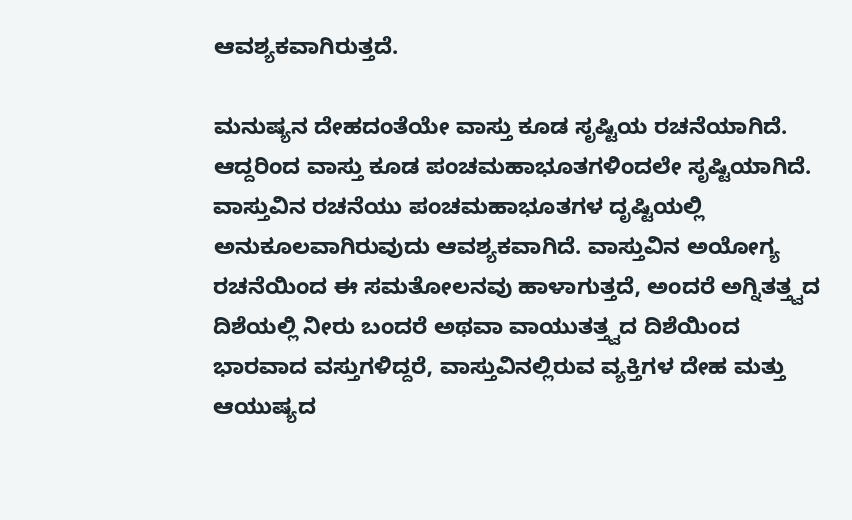ಆವಶ್ಯಕವಾಗಿರುತ್ತದೆ.

ಮನುಷ್ಯನ ದೇಹದಂತೆಯೇ ವಾಸ್ತು ಕೂಡ ಸೃಷ್ಟಿಯ ರಚನೆಯಾಗಿದೆ. ಆದ್ದರಿಂದ ವಾಸ್ತು ಕೂಡ ಪಂಚಮಹಾಭೂತಗಳಿಂದಲೇ ಸೃಷ್ಟಿಯಾಗಿದೆ. ವಾಸ್ತುವಿನ ರಚನೆಯು ಪಂಚಮಹಾಭೂತಗಳ ದೃಷ್ಟಿಯಲ್ಲಿ ಅನುಕೂಲವಾಗಿರುವುದು ಆವಶ್ಯಕವಾಗಿದೆ. ವಾಸ್ತುವಿನ ಅಯೋಗ್ಯ ರಚನೆಯಿಂದ ಈ ಸಮತೋಲನವು ಹಾಳಾಗುತ್ತದೆ, ಅಂದರೆ ಅಗ್ನಿತತ್ತ್ವದ ದಿಶೆಯಲ್ಲಿ ನೀರು ಬಂದರೆ ಅಥವಾ ವಾಯುತತ್ತ್ವದ ದಿಶೆಯಿಂದ ಭಾರವಾದ ವಸ್ತುಗಳಿದ್ದರೆ, ವಾಸ್ತುವಿನಲ್ಲಿರುವ ವ್ಯಕ್ತಿಗಳ ದೇಹ ಮತ್ತು ಆಯುಷ್ಯದ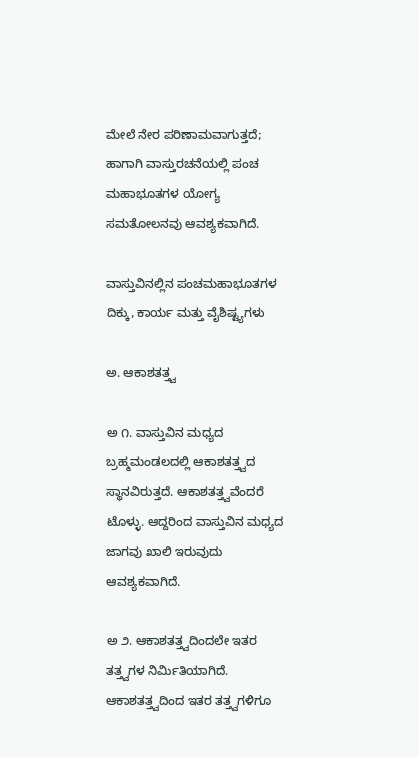ಮೇಲೆ ನೇರ ಪರಿಣಾಮವಾಗುತ್ತದೆ; ಹಾಗಾಗಿ ವಾಸ್ತುರಚನೆಯಲ್ಲಿ ಪಂಚ ಮಹಾಭೂತಗಳ ಯೋಗ್ಯ ಸಮತೋಲನವು ಆವಶ್ಯಕವಾಗಿದೆ.

ವಾಸ್ತುವಿನಲ್ಲಿನ ಪಂಚಮಹಾಭೂತಗಳ ದಿಕ್ಕು, ಕಾರ್ಯ ಮತ್ತು ವೈಶಿಷ್ಟ್ಯಗಳು

ಅ. ಆಕಾಶತತ್ತ್ವ

ಅ ೧. ವಾಸ್ತುವಿನ ಮಧ್ಯದ ಬ್ರಹ್ಮಮಂಡಲದಲ್ಲಿ ಆಕಾಶತತ್ತ್ವದ ಸ್ಥಾನವಿರುತ್ತದೆ. ಆಕಾಶತತ್ತ್ವವೆಂದರೆ ಟೊಳ್ಳು. ಆದ್ದರಿಂದ ವಾಸ್ತುವಿನ ಮಧ್ಯದ ಜಾಗವು ಖಾಲಿ ಇರುವುದು ಆವಶ್ಯಕವಾಗಿದೆ.

ಅ ೨. ಆಕಾಶತತ್ತ್ವದಿಂದಲೇ ಇತರ ತತ್ತ್ವಗಳ ನಿರ್ಮಿತಿಯಾಗಿದೆ. ಆಕಾಶತತ್ತ್ವದಿಂದ ಇತರ ತತ್ತ್ವಗಳಿಗೂ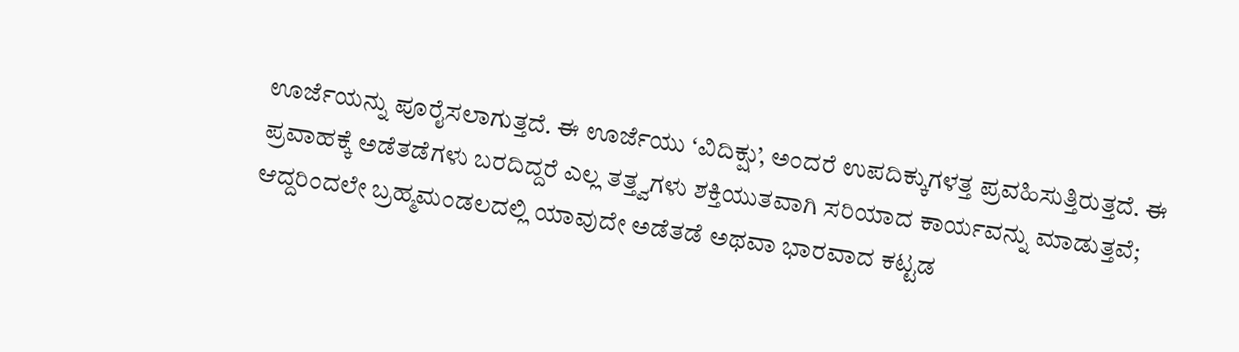ಊರ್ಜೆಯನ್ನು ಪೂರೈಸಲಾಗುತ್ತದೆ. ಈ ಊರ್ಜೆಯು ‘ವಿದಿಕ್ಷು’, ಅಂದರೆ ಉಪದಿಕ್ಕುಗಳತ್ತ ಪ್ರವಹಿಸುತ್ತಿರುತ್ತದೆ. ಈ ಪ್ರವಾಹಕ್ಕೆ ಅಡೆತಡೆಗಳು ಬರದಿದ್ದರೆ ಎಲ್ಲ ತತ್ತ್ವಗಳು ಶಕ್ತಿಯುತವಾಗಿ ಸರಿಯಾದ ಕಾರ್ಯವನ್ನು ಮಾಡುತ್ತವೆ; ಆದ್ದರಿಂದಲೇ ಬ್ರಹ್ಮಮಂಡಲದಲ್ಲಿ ಯಾವುದೇ ಅಡೆತಡೆ ಅಥವಾ ಭಾರವಾದ ಕಟ್ಟಡ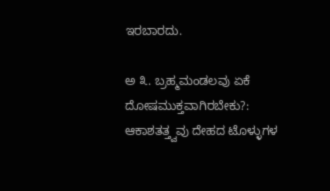ಇರಬಾರದು.

ಅ ೩. ಬ್ರಹ್ಮಮಂಡಲವು ಏಕೆ ದೋಷಮುಕ್ತವಾಗಿರಬೇಕು?: ಆಕಾಶತತ್ತ್ವವು ದೇಹದ ಟೊಳ್ಳುಗಳ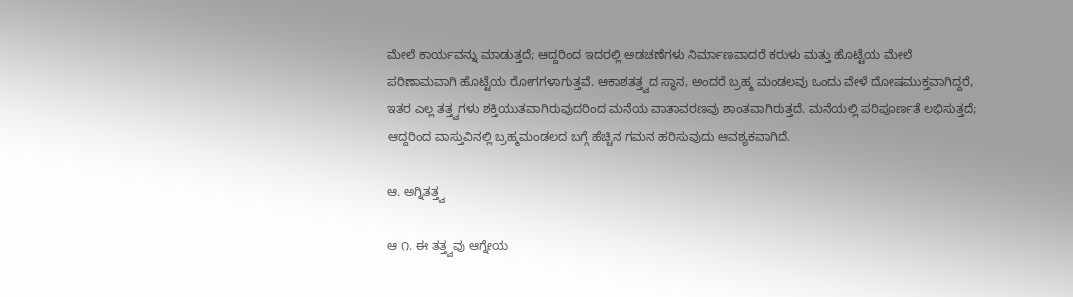ಮೇಲೆ ಕಾರ್ಯವನ್ನು ಮಾಡುತ್ತದೆ; ಆದ್ದರಿಂದ ಇದರಲ್ಲಿ ಅಡಚಣೆಗಳು ನಿರ್ಮಾಣವಾದರೆ ಕರುಳು ಮತ್ತು ಹೊಟ್ಟೆಯ ಮೇಲೆ ಪರಿಣಾಮವಾಗಿ ಹೊಟ್ಟೆಯ ರೋಗಗಳಾಗುತ್ತವೆ. ಆಕಾಶತತ್ತ್ವದ ಸ್ಥಾನ, ಅಂದರೆ ಬ್ರಹ್ಮ ಮಂಡಲವು ಒಂದು ವೇಳೆ ದೋಷಮುಕ್ತವಾಗಿದ್ದರೆ, ಇತರ ಎಲ್ಲ ತತ್ತ್ವಗಳು ಶಕ್ತಿಯುತವಾಗಿರುವುದರಿಂದ ಮನೆಯ ವಾತಾವರಣವು ಶಾಂತವಾಗಿರುತ್ತದೆ. ಮನೆಯಲ್ಲಿ ಪರಿಪೂರ್ಣತೆ ಲಭಿಸುತ್ತದೆ; ಆದ್ದರಿಂದ ವಾಸ್ತುವಿನಲ್ಲಿ ಬ್ರಹ್ಮಮಂಡಲದ ಬಗ್ಗೆ ಹೆಚ್ಚಿನ ಗಮನ ಹರಿಸುವುದು ಆವಶ್ಯಕವಾಗಿದೆ.

ಆ. ಅಗ್ನಿತತ್ತ್ವ

ಆ ೧. ಈ ತತ್ತ್ವವು ಆಗ್ನೇಯ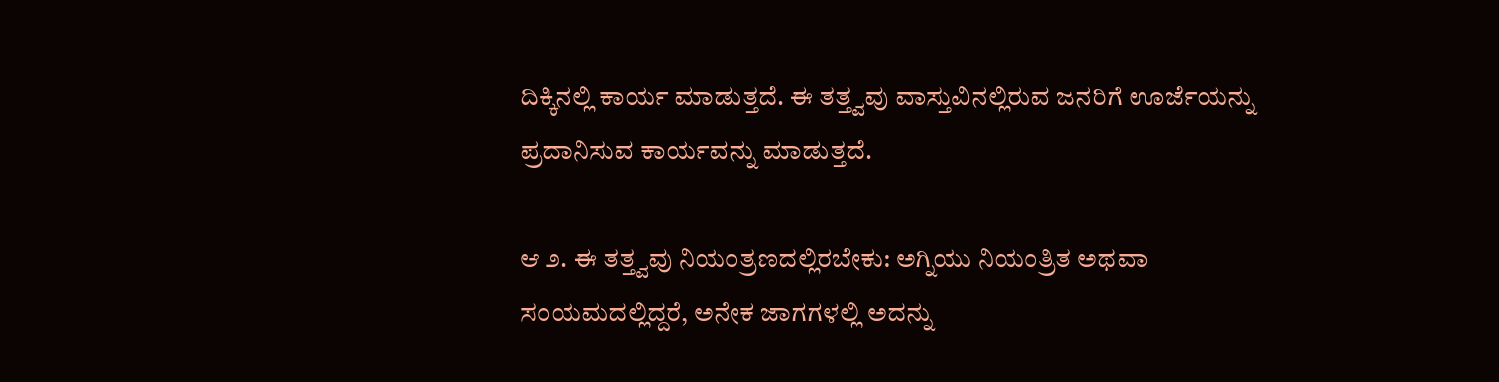ದಿಕ್ಕಿನಲ್ಲಿ ಕಾರ್ಯ ಮಾಡುತ್ತದೆ. ಈ ತತ್ತ್ವವು ವಾಸ್ತುವಿನಲ್ಲಿರುವ ಜನರಿಗೆ ಊರ್ಜೆಯನ್ನು ಪ್ರದಾನಿಸುವ ಕಾರ್ಯವನ್ನು ಮಾಡುತ್ತದೆ.

ಆ ೨. ಈ ತತ್ತ್ವವು ನಿಯಂತ್ರಣದಲ್ಲಿರಬೇಕು: ಅಗ್ನಿಯು ನಿಯಂತ್ರಿತ ಅಥವಾ ಸಂಯಮದಲ್ಲಿದ್ದರೆ, ಅನೇಕ ಜಾಗಗಳಲ್ಲಿ ಅದನ್ನು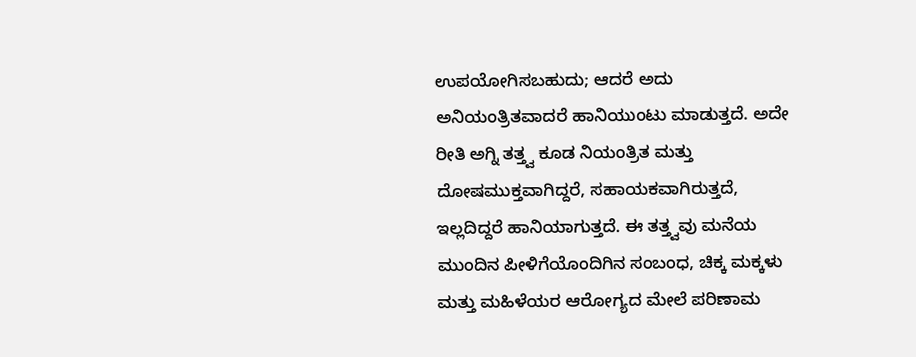ಉಪಯೋಗಿಸಬಹುದು; ಆದರೆ ಅದು ಅನಿಯಂತ್ರಿತವಾದರೆ ಹಾನಿಯುಂಟು ಮಾಡುತ್ತದೆ. ಅದೇ ರೀತಿ ಅಗ್ನಿ ತತ್ತ್ವ ಕೂಡ ನಿಯಂತ್ರಿತ ಮತ್ತು ದೋಷಮುಕ್ತವಾಗಿದ್ದರೆ, ಸಹಾಯಕವಾಗಿರುತ್ತದೆ, ಇಲ್ಲದಿದ್ದರೆ ಹಾನಿಯಾಗುತ್ತದೆ. ಈ ತತ್ತ್ವವು ಮನೆಯ ಮುಂದಿನ ಪೀಳಿಗೆಯೊಂದಿಗಿನ ಸಂಬಂಧ, ಚಿಕ್ಕ ಮಕ್ಕಳು ಮತ್ತು ಮಹಿಳೆಯರ ಆರೋಗ್ಯದ ಮೇಲೆ ಪರಿಣಾಮ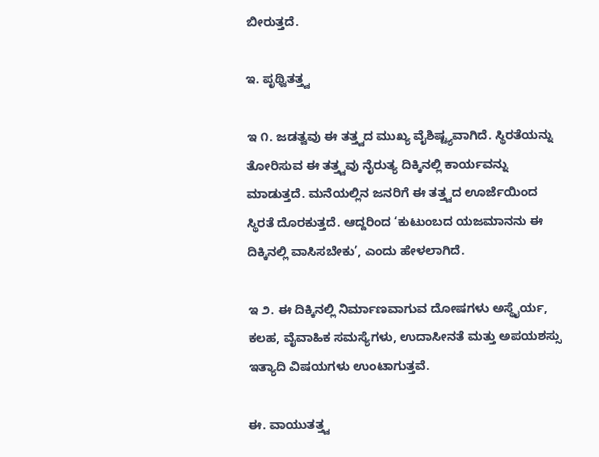ಬೀರುತ್ತದೆ.

ಇ. ಪೃಥ್ವಿತತ್ತ್ವ

ಇ ೧. ಜಡತ್ವವು ಈ ತತ್ತ್ವದ ಮುಖ್ಯ ವೈಶಿಷ್ಟ್ಯವಾಗಿದೆ. ಸ್ಥಿರತೆಯನ್ನು ತೋರಿಸುವ ಈ ತತ್ತ್ವವು ನೈರುತ್ಯ ದಿಕ್ಕಿನಲ್ಲಿ ಕಾರ್ಯವನ್ನು ಮಾಡುತ್ತದೆ. ಮನೆಯಲ್ಲಿನ ಜನರಿಗೆ ಈ ತತ್ತ್ವದ ಊರ್ಜೆಯಿಂದ ಸ್ಥಿರತೆ ದೊರಕುತ್ತದೆ. ಆದ್ದರಿಂದ ‘ಕುಟುಂಬದ ಯಜಮಾನನು ಈ ದಿಕ್ಕಿನಲ್ಲಿ ವಾಸಿಸಬೇಕು’, ಎಂದು ಹೇಳಲಾಗಿದೆ.

ಇ ೨. ಈ ದಿಕ್ಕಿನಲ್ಲಿ ನಿರ್ಮಾಣವಾಗುವ ದೋಷಗಳು ಅಸ್ಥೈರ್ಯ, ಕಲಹ, ವೈವಾಹಿಕ ಸಮಸ್ಯೆಗಳು, ಉದಾಸೀನತೆ ಮತ್ತು ಅಪಯಶಸ್ಸು ಇತ್ಯಾದಿ ವಿಷಯಗಳು ಉಂಟಾಗುತ್ತವೆ.

ಈ. ವಾಯುತತ್ತ್ವ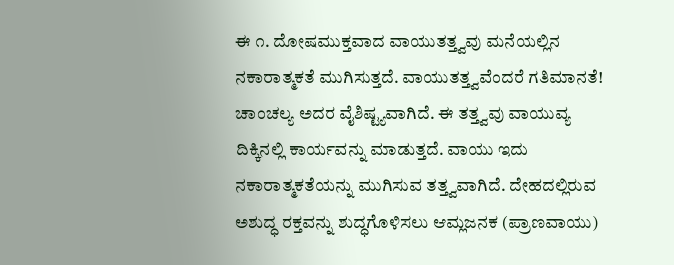ಈ ೧. ದೋಷಮುಕ್ತವಾದ ವಾಯುತತ್ತ್ವವು ಮನೆಯಲ್ಲಿನ ನಕಾರಾತ್ಮಕತೆ ಮುಗಿಸುತ್ತದೆ. ವಾಯುತತ್ತ್ವವೆಂದರೆ ಗತಿಮಾನತೆ! ಚಾಂಚಲ್ಯ ಅದರ ವೈಶಿಷ್ಟ್ಯವಾಗಿದೆ. ಈ ತತ್ತ್ವವು ವಾಯುವ್ಯ ದಿಕ್ಕಿನಲ್ಲಿ ಕಾರ್ಯವನ್ನು ಮಾಡುತ್ತದೆ. ವಾಯು ಇದು ನಕಾರಾತ್ಮಕತೆಯನ್ನು ಮುಗಿಸುವ ತತ್ತ್ವವಾಗಿದೆ. ದೇಹದಲ್ಲಿರುವ ಅಶುದ್ಧ ರಕ್ತವನ್ನು ಶುದ್ಧಗೊಳಿಸಲು ಆಮ್ಲಜನಕ (ಪ್ರಾಣವಾಯು)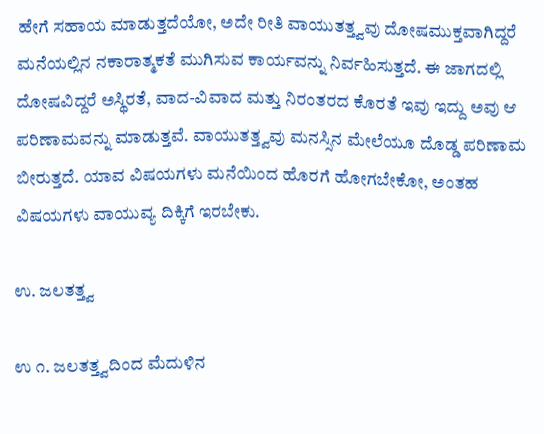ಹೇಗೆ ಸಹಾಯ ಮಾಡುತ್ತದೆಯೋ, ಅದೇ ರೀತಿ ವಾಯುತತ್ತ್ವವು ದೋಷಮುಕ್ತವಾಗಿದ್ದರೆ ಮನೆಯಲ್ಲಿನ ನಕಾರಾತ್ಮಕತೆ ಮುಗಿಸುವ ಕಾರ್ಯವನ್ನು ನಿರ್ವಹಿಸುತ್ತದೆ. ಈ ಜಾಗದಲ್ಲಿ ದೋಷವಿದ್ದರೆ ಅಸ್ಥಿರತೆ, ವಾದ-ವಿವಾದ ಮತ್ತು ನಿರಂತರದ ಕೊರತೆ ಇವು ಇದ್ದು ಅವು ಆ ಪರಿಣಾಮವನ್ನು ಮಾಡುತ್ತವೆ. ವಾಯುತತ್ತ್ವವು ಮನಸ್ಸಿನ ಮೇಲೆಯೂ ದೊಡ್ಡ ಪರಿಣಾಮ ಬೀರುತ್ತದೆ. ಯಾವ ವಿಷಯಗಳು ಮನೆಯಿಂದ ಹೊರಗೆ ಹೋಗಬೇಕೋ, ಅಂತಹ ವಿಷಯಗಳು ವಾಯುವ್ಯ ದಿಕ್ಕಿಗೆ ಇರಬೇಕು.

ಉ. ಜಲತತ್ತ್ವ

ಉ ೧. ಜಲತತ್ತ್ವದಿಂದ ಮೆದುಳಿನ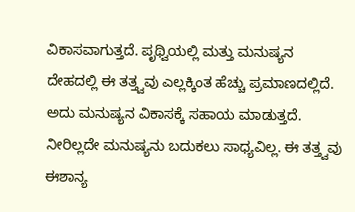ವಿಕಾಸವಾಗುತ್ತದೆ. ಪೃಥ್ವಿಯಲ್ಲಿ ಮತ್ತು ಮನುಷ್ಯನ ದೇಹದಲ್ಲಿ ಈ ತತ್ತ್ವವು ಎಲ್ಲಕ್ಕಿಂತ ಹೆಚ್ಚು ಪ್ರಮಾಣದಲ್ಲಿದೆ. ಅದು ಮನುಷ್ಯನ ವಿಕಾಸಕ್ಕೆ ಸಹಾಯ ಮಾಡುತ್ತದೆ. ನೀರಿಲ್ಲದೇ ಮನುಷ್ಯನು ಬದುಕಲು ಸಾಧ್ಯವಿಲ್ಲ. ಈ ತತ್ತ್ವವು ಈಶಾನ್ಯ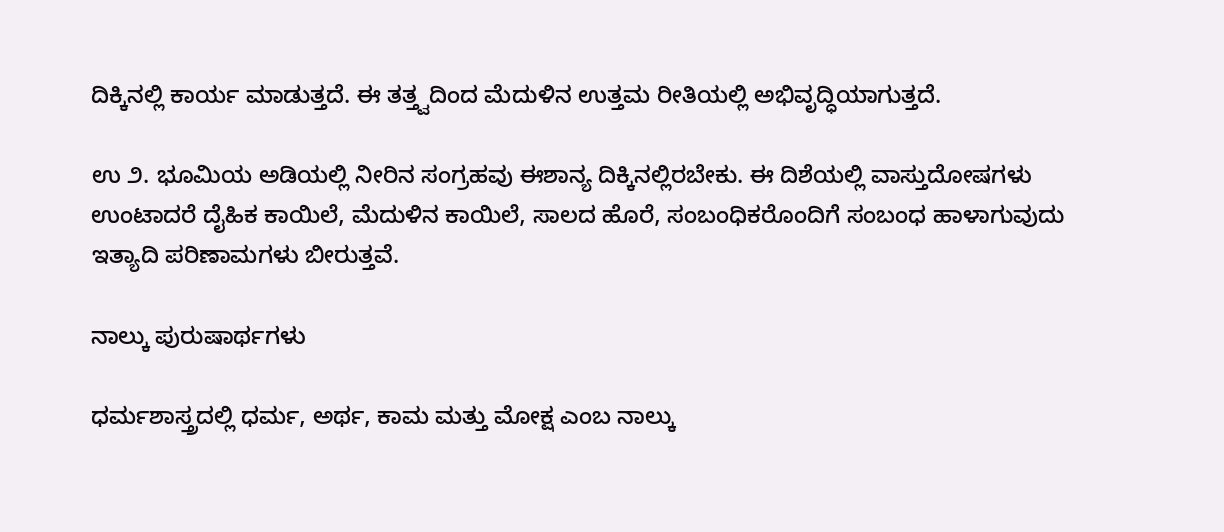ದಿಕ್ಕಿನಲ್ಲಿ ಕಾರ್ಯ ಮಾಡುತ್ತದೆ. ಈ ತತ್ತ್ವದಿಂದ ಮೆದುಳಿನ ಉತ್ತಮ ರೀತಿಯಲ್ಲಿ ಅಭಿವೃದ್ಧಿಯಾಗುತ್ತದೆ.

ಉ ೨. ಭೂಮಿಯ ಅಡಿಯಲ್ಲಿ ನೀರಿನ ಸಂಗ್ರಹವು ಈಶಾನ್ಯ ದಿಕ್ಕಿನಲ್ಲಿರಬೇಕು. ಈ ದಿಶೆಯಲ್ಲಿ ವಾಸ್ತುದೋಷಗಳು ಉಂಟಾದರೆ ದೈಹಿಕ ಕಾಯಿಲೆ, ಮೆದುಳಿನ ಕಾಯಿಲೆ, ಸಾಲದ ಹೊರೆ, ಸಂಬಂಧಿಕರೊಂದಿಗೆ ಸಂಬಂಧ ಹಾಳಾಗುವುದು ಇತ್ಯಾದಿ ಪರಿಣಾಮಗಳು ಬೀರುತ್ತವೆ.

ನಾಲ್ಕು ಪುರುಷಾರ್ಥಗಳು

ಧರ್ಮಶಾಸ್ತ್ರದಲ್ಲಿ ಧರ್ಮ, ಅರ್ಥ, ಕಾಮ ಮತ್ತು ಮೋಕ್ಷ ಎಂಬ ನಾಲ್ಕು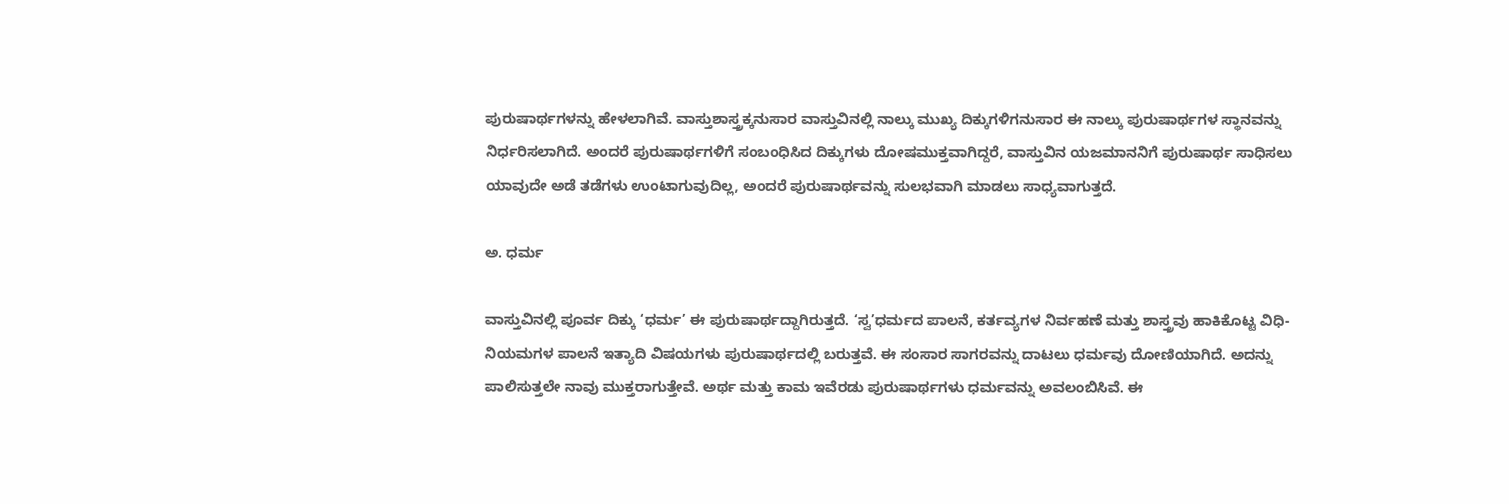ಪುರುಷಾರ್ಥಗಳನ್ನು ಹೇಳಲಾಗಿವೆ. ವಾಸ್ತುಶಾಸ್ತ್ರಕ್ಕನುಸಾರ ವಾಸ್ತುವಿನಲ್ಲಿ ನಾಲ್ಕು ಮುಖ್ಯ ದಿಕ್ಕುಗಳಿಗನುಸಾರ ಈ ನಾಲ್ಕು ಪುರುಷಾರ್ಥಗಳ ಸ್ಥಾನವನ್ನು ನಿರ್ಧರಿಸಲಾಗಿದೆ. ಅಂದರೆ ಪುರುಷಾರ್ಥಗಳಿಗೆ ಸಂಬಂಧಿಸಿದ ದಿಕ್ಕುಗಳು ದೋಷಮುಕ್ತವಾಗಿದ್ದರೆ, ವಾಸ್ತುವಿನ ಯಜಮಾನನಿಗೆ ಪುರುಷಾರ್ಥ ಸಾಧಿಸಲು ಯಾವುದೇ ಅಡೆ ತಡೆಗಳು ಉಂಟಾಗುವುದಿಲ್ಲ, ಅಂದರೆ ಪುರುಷಾರ್ಥವನ್ನು ಸುಲಭವಾಗಿ ಮಾಡಲು ಸಾಧ್ಯವಾಗುತ್ತದೆ.

ಅ. ಧರ್ಮ

ವಾಸ್ತುವಿನಲ್ಲಿ ಪೂರ್ವ ದಿಕ್ಕು ‘ಧರ್ಮ’ ಈ ಪುರುಷಾರ್ಥದ್ದಾಗಿರುತ್ತದೆ. ‘ಸ್ವ’ಧರ್ಮದ ಪಾಲನೆ, ಕರ್ತವ್ಯಗಳ ನಿರ್ವಹಣೆ ಮತ್ತು ಶಾಸ್ತ್ರವು ಹಾಕಿಕೊಟ್ಟ ವಿಧಿ-ನಿಯಮಗಳ ಪಾಲನೆ ಇತ್ಯಾದಿ ವಿಷಯಗಳು ಪುರುಷಾರ್ಥದಲ್ಲಿ ಬರುತ್ತವೆ. ಈ ಸಂಸಾರ ಸಾಗರವನ್ನು ದಾಟಲು ಧರ್ಮವು ದೋಣಿಯಾಗಿದೆ. ಅದನ್ನು ಪಾಲಿಸುತ್ತಲೇ ನಾವು ಮುಕ್ತರಾಗುತ್ತೇವೆ. ಅರ್ಥ ಮತ್ತು ಕಾಮ ಇವೆರಡು ಪುರುಷಾರ್ಥಗಳು ಧರ್ಮವನ್ನು ಅವಲಂಬಿಸಿವೆ. ಈ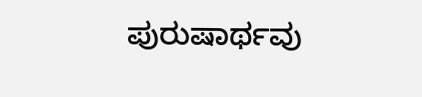ಪುರುಷಾರ್ಥವು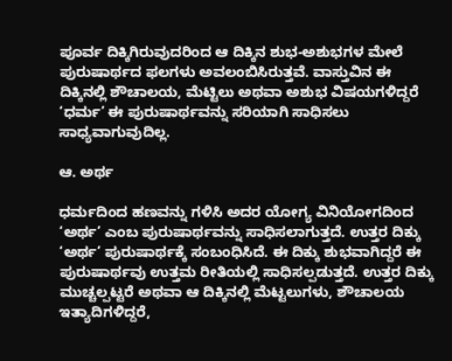ಪೂರ್ವ ದಿಕ್ಕಿಗಿರುವುದರಿಂದ ಆ ದಿಕ್ಕಿನ ಶುಭ-ಅಶುಭಗಳ ಮೇಲೆ ಪುರುಷಾರ್ಥದ ಫಲಗಳು ಅವಲಂಬಿಸಿರುತ್ತವೆ. ವಾಸ್ತುವಿನ ಈ ದಿಕ್ಕಿನಲ್ಲಿ ಶೌಚಾಲಯ, ಮೆಟ್ಟಿಲು ಅಥವಾ ಅಶುಭ ವಿಷಯಗಳಿದ್ದರೆ ‘ಧರ್ಮ’ ಈ ಪುರುಷಾರ್ಥವನ್ನು ಸರಿಯಾಗಿ ಸಾಧಿಸಲು ಸಾಧ್ಯವಾಗುವುದಿಲ್ಲ.

ಆ. ಅರ್ಥ

ಧರ್ಮದಿಂದ ಹಣವನ್ನು ಗಳಿಸಿ ಅದರ ಯೋಗ್ಯ ವಿನಿಯೋಗದಿಂದ ‘ಅರ್ಥ’ ಎಂಬ ಪುರುಷಾರ್ಥವನ್ನು ಸಾಧಿಸಲಾಗುತ್ತದೆ. ಉತ್ತರ ದಿಕ್ಕು ‘ಅರ್ಥ’ ಪುರುಷಾರ್ಥಕ್ಕೆ ಸಂಬಂಧಿಸಿದೆ. ಈ ದಿಕ್ಕು ಶುಭವಾಗಿದ್ದರೆ ಈ ಪುರುಷಾರ್ಥವು ಉತ್ತಮ ರೀತಿಯಲ್ಲಿ ಸಾಧಿಸಲ್ಪಡುತ್ತದೆ. ಉತ್ತರ ದಿಕ್ಕು ಮುಚ್ಚಲ್ಪಟ್ಟರೆ ಅಥವಾ ಆ ದಿಕ್ಕಿನಲ್ಲಿ ಮೆಟ್ಟಲುಗಳು, ಶೌಚಾಲಯ ಇತ್ಯಾದಿಗಳಿದ್ದರೆ,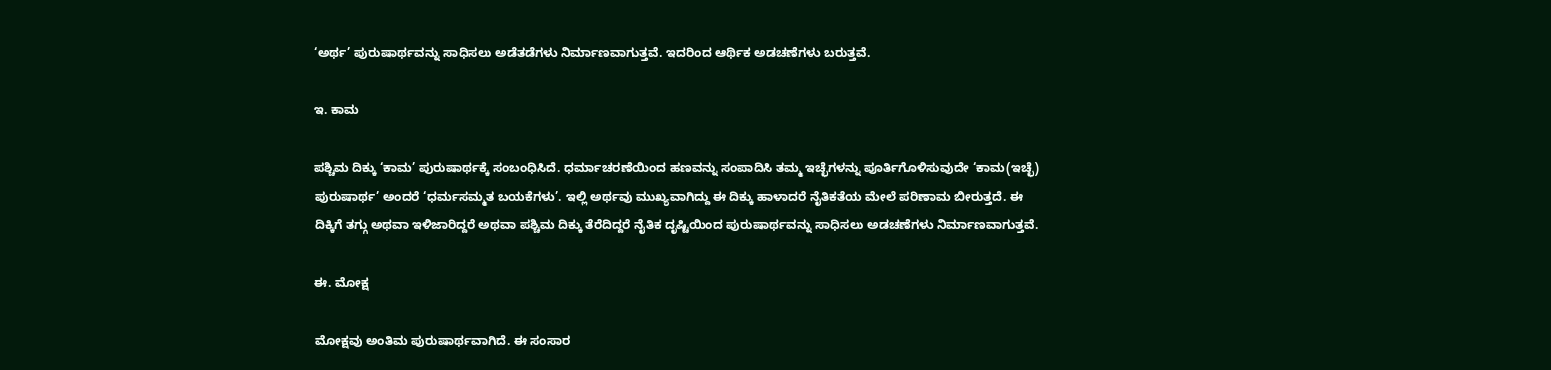‘ಅರ್ಥ’ ಪುರುಷಾರ್ಥವನ್ನು ಸಾಧಿಸಲು ಅಡೆತಡೆಗಳು ನಿರ್ಮಾಣವಾಗುತ್ತವೆ. ಇದರಿಂದ ಆರ್ಥಿಕ ಅಡಚಣೆಗಳು ಬರುತ್ತವೆ.

ಇ. ಕಾಮ

ಪಶ್ಚಿಮ ದಿಕ್ಕು ‘ಕಾಮ’ ಪುರುಷಾರ್ಥಕ್ಕೆ ಸಂಬಂಧಿಸಿದೆ. ಧರ್ಮಾಚರಣೆಯಿಂದ ಹಣವನ್ನು ಸಂಪಾದಿಸಿ ತಮ್ಮ ಇಚ್ಛೆಗಳನ್ನು ಪೂರ್ತಿಗೊಳಿಸುವುದೇ ‘ಕಾಮ(ಇಚ್ಛೆ) ಪುರುಷಾರ್ಥ’ ಅಂದರೆ ‘ಧರ್ಮಸಮ್ಮತ ಬಯಕೆಗಳು’. ಇಲ್ಲಿ ಅರ್ಥವು ಮುಖ್ಯವಾಗಿದ್ದು ಈ ದಿಕ್ಕು ಹಾಳಾದರೆ ನೈತಿಕತೆಯ ಮೇಲೆ ಪರಿಣಾಮ ಬೀರುತ್ತದೆ. ಈ ದಿಕ್ಕಿಗೆ ತಗ್ಗು ಅಥವಾ ಇಳಿಜಾರಿದ್ದರೆ ಅಥವಾ ಪಶ್ಚಿಮ ದಿಕ್ಕು ತೆರೆದಿದ್ದರೆ ನೈತಿಕ ದೃಷ್ಟಿಯಿಂದ ಪುರುಷಾರ್ಥವನ್ನು ಸಾಧಿಸಲು ಅಡಚಣೆಗಳು ನಿರ್ಮಾಣವಾಗುತ್ತವೆ.

ಈ. ಮೋಕ್ಷ

ಮೋಕ್ಷವು ಅಂತಿಮ ಪುರುಷಾರ್ಥವಾಗಿದೆ. ಈ ಸಂಸಾರ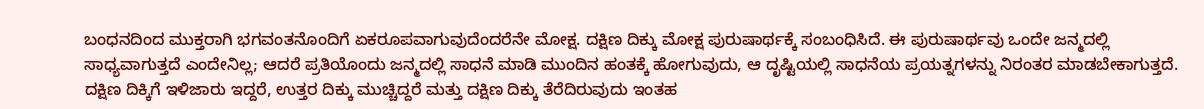ಬಂಧನದಿಂದ ಮುಕ್ತರಾಗಿ ಭಗವಂತನೊಂದಿಗೆ ಏಕರೂಪವಾಗುವುದೆಂದರೆನೇ ಮೋಕ್ಷ. ದಕ್ಷಿಣ ದಿಕ್ಕು ಮೋಕ್ಷ ಪುರುಷಾರ್ಥಕ್ಕೆ ಸಂಬಂಧಿಸಿದೆ. ಈ ಪುರುಷಾರ್ಥವು ಒಂದೇ ಜನ್ಮದಲ್ಲಿ ಸಾಧ್ಯವಾಗುತ್ತದೆ ಎಂದೇನಿಲ್ಲ; ಆದರೆ ಪ್ರತಿಯೊಂದು ಜನ್ಮದಲ್ಲಿ ಸಾಧನೆ ಮಾಡಿ ಮುಂದಿನ ಹಂತಕ್ಕೆ ಹೋಗುವುದು, ಆ ದೃಷ್ಟಿಯಲ್ಲಿ ಸಾಧನೆಯ ಪ್ರಯತ್ನಗಳನ್ನು ನಿರಂತರ ಮಾಡಬೇಕಾಗುತ್ತದೆ. ದಕ್ಷಿಣ ದಿಕ್ಕಿಗೆ ಇಳಿಜಾರು ಇದ್ದರೆ, ಉತ್ತರ ದಿಕ್ಕು ಮುಚ್ಚಿದ್ದರೆ ಮತ್ತು ದಕ್ಷಿಣ ದಿಕ್ಕು ತೆರೆದಿರುವುದು ಇಂತಹ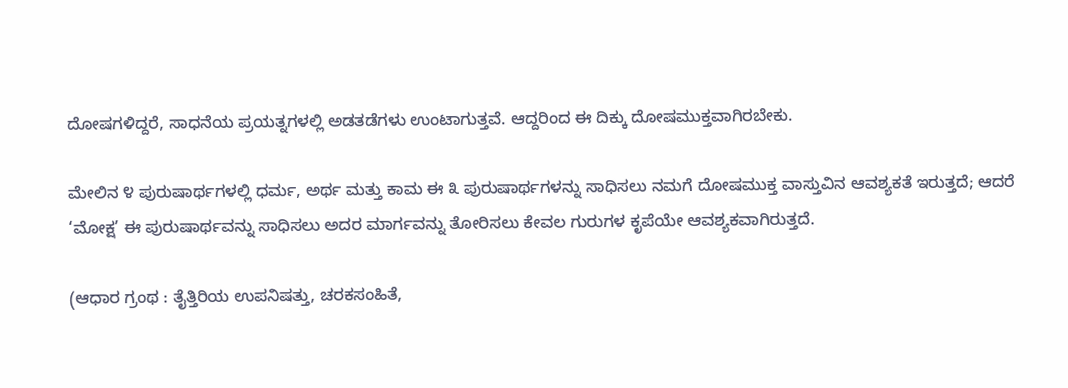ದೋಷಗಳಿದ್ದರೆ, ಸಾಧನೆಯ ಪ್ರಯತ್ನಗಳಲ್ಲಿ ಅಡತಡೆಗಳು ಉಂಟಾಗುತ್ತವೆ. ಆದ್ದರಿಂದ ಈ ದಿಕ್ಕು ದೋಷಮುಕ್ತವಾಗಿರಬೇಕು.

ಮೇಲಿನ ೪ ಪುರುಷಾರ್ಥಗಳಲ್ಲಿ ಧರ್ಮ, ಅರ್ಥ ಮತ್ತು ಕಾಮ ಈ ೩ ಪುರುಷಾರ್ಥಗಳನ್ನು ಸಾಧಿಸಲು ನಮಗೆ ದೋಷಮುಕ್ತ ವಾಸ್ತುವಿನ ಆವಶ್ಯಕತೆ ಇರುತ್ತದೆ; ಆದರೆ ‘ಮೋಕ್ಷ’ ಈ ಪುರುಷಾರ್ಥವನ್ನು ಸಾಧಿಸಲು ಅದರ ಮಾರ್ಗವನ್ನು ತೋರಿಸಲು ಕೇವಲ ಗುರುಗಳ ಕೃಪೆಯೇ ಆವಶ್ಯಕವಾಗಿರುತ್ತದೆ.

(ಆಧಾರ ಗ್ರಂಥ : ತೈತ್ತಿರಿಯ ಉಪನಿಷತ್ತು, ಚರಕಸಂಹಿತೆ,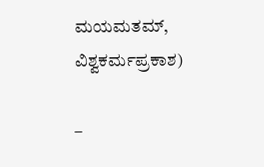ಮಯಮತಮ್, ವಿಶ್ವಕರ್ಮಪ್ರಕಾಶ)

–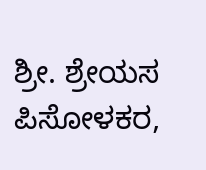ಶ್ರೀ. ಶ್ರೇಯಸ ಪಿಸೋಳಕರ,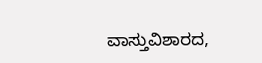ವಾಸ್ತುವಿಶಾರದ,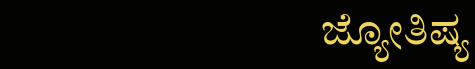ಜ್ಯೋತಿಷ್ಯ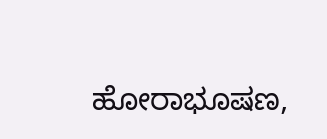ಹೋರಾಭೂಷಣ,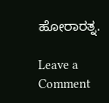ಹೋರಾರತ್ನ.

Leave a Comment